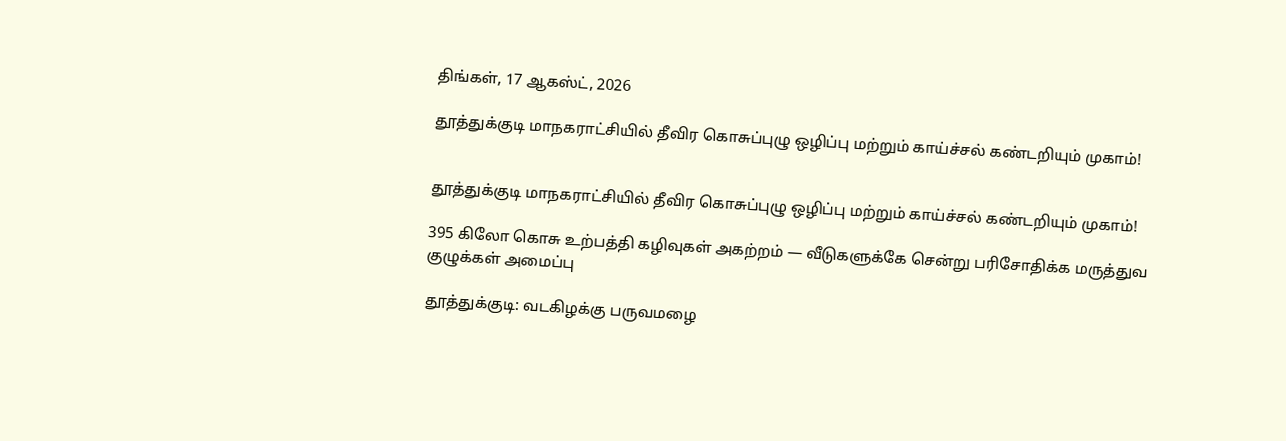திங்கள், 17 ஆகஸ்ட், 2026

தூத்துக்குடி மாநகராட்சியில் தீவிர கொசுப்புழு ஒழிப்பு மற்றும் காய்ச்சல் கண்டறியும் முகாம்!


தூத்துக்குடி மாநகராட்சியில் தீவிர கொசுப்புழு ஒழிப்பு மற்றும் காய்ச்சல் கண்டறியும் முகாம்!

395 கிலோ கொசு உற்பத்தி கழிவுகள் அகற்றம் — வீடுகளுக்கே சென்று பரிசோதிக்க மருத்துவ குழுக்கள் அமைப்பு

தூத்துக்குடி: வடகிழக்கு பருவமழை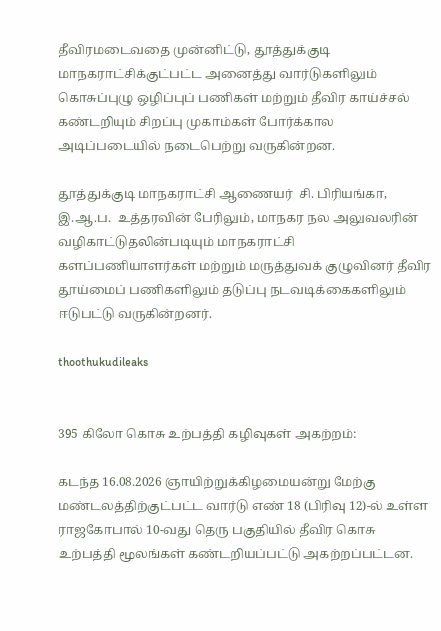தீவிரமடைவதை முன்னிட்டு, தூத்துக்குடி மாநகராட்சிக்குட்பட்ட அனைத்து வார்டுகளிலும் கொசுப்புழு ஒழிப்புப் பணிகள் மற்றும் தீவிர காய்ச்சல் கண்டறியும் சிறப்பு முகாம்கள் போர்க்கால அடிப்படையில் நடைபெற்று வருகின்றன.

தூத்துக்குடி மாநகராட்சி ஆணையர்  சி. பிரியங்கா, இ.ஆ.ப.  உத்தரவின் பேரிலும், மாநகர நல அலுவலரின் வழிகாட்டுதலின்படியும் மாநகராட்சி களப்பணியாளர்கள் மற்றும் மருத்துவக் குழுவினர் தீவிர தூய்மைப் பணிகளிலும் தடுப்பு நடவடிக்கைகளிலும் ஈடுபட்டு வருகின்றனர்.

thoothukudileaks


395 கிலோ கொசு உற்பத்தி கழிவுகள் அகற்றம்:

கடந்த 16.08.2026 ஞாயிற்றுக்கிழமையன்று மேற்கு மண்டலத்திற்குட்பட்ட வார்டு எண் 18 (பிரிவு 12)-ல் உள்ள ராஜகோபால் 10-வது தெரு பகுதியில் தீவிர கொசு உற்பத்தி மூலங்கள் கண்டறியப்பட்டு அகற்றப்பட்டன.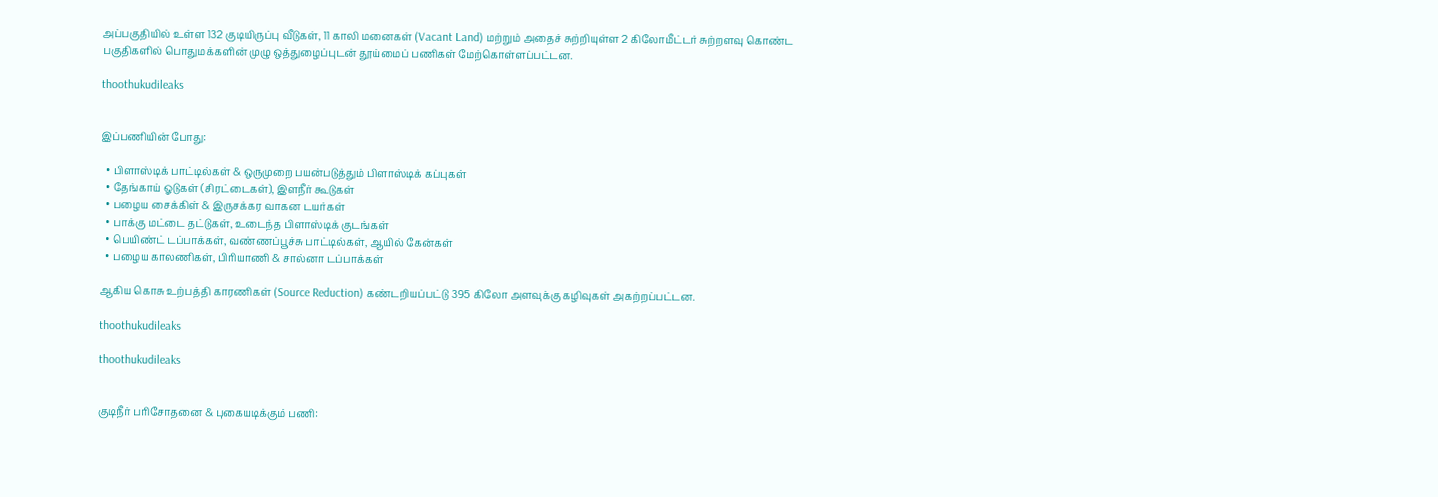அப்பகுதியில் உள்ள 132 குடியிருப்பு வீடுகள், 11 காலி மனைகள் (Vacant Land) மற்றும் அதைச் சுற்றியுள்ள 2 கிலோமீட்டர் சுற்றளவு கொண்ட பகுதிகளில் பொதுமக்களின் முழு ஒத்துழைப்புடன் தூய்மைப் பணிகள் மேற்கொள்ளப்பட்டன.

thoothukudileaks


இப்பணியின் போது:

  • பிளாஸ்டிக் பாட்டில்கள் & ஒருமுறை பயன்படுத்தும் பிளாஸ்டிக் கப்புகள்
  • தேங்காய் ஓடுகள் (சிரட்டைகள்), இளநீர் கூடுகள்
  • பழைய சைக்கிள் & இருசக்கர வாகன டயர்கள்
  • பாக்கு மட்டை தட்டுகள், உடைந்த பிளாஸ்டிக் குடங்கள்
  • பெயிண்ட் டப்பாக்கள், வண்ணப்பூச்சு பாட்டில்கள், ஆயில் கேன்கள்
  • பழைய காலணிகள், பிரியாணி & சால்னா டப்பாக்கள்

ஆகிய கொசு உற்பத்தி காரணிகள் (Source Reduction) கண்டறியப்பட்டு 395 கிலோ அளவுக்கு கழிவுகள் அகற்றப்பட்டன.

thoothukudileaks

thoothukudileaks


குடிநீர் பரிசோதனை & புகையடிக்கும் பணி: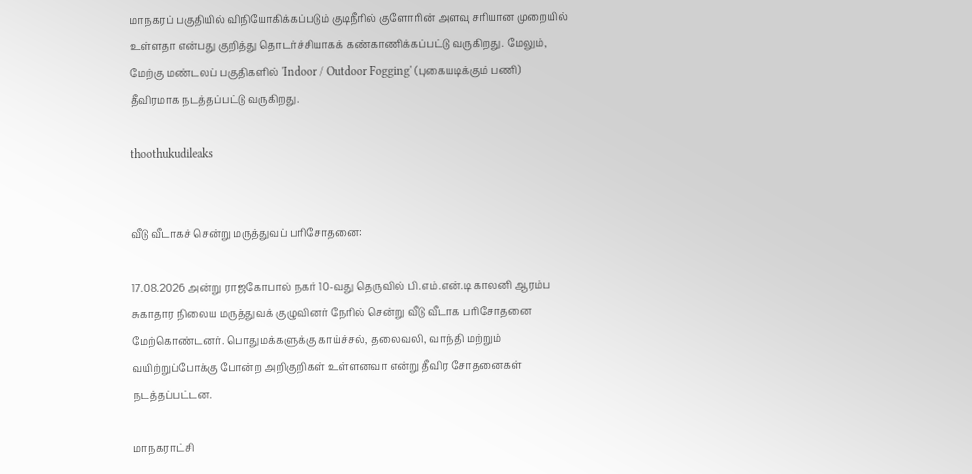மாநகரப் பகுதியில் விநியோகிக்கப்படும் குடிநீரில் குளோரின் அளவு சரியான முறையில் உள்ளதா என்பது குறித்து தொடர்ச்சியாகக் கண்காணிக்கப்பட்டு வருகிறது. மேலும், மேற்கு மண்டலப் பகுதிகளில் 'Indoor / Outdoor Fogging' (புகையடிக்கும் பணி) தீவிரமாக நடத்தப்பட்டு வருகிறது.

thoothukudileaks


வீடு வீடாகச் சென்று மருத்துவப் பரிசோதனை:

17.08.2026 அன்று ராஜகோபால் நகர் 10-வது தெருவில் பி.எம்.என்.டி காலனி ஆரம்ப சுகாதார நிலைய மருத்துவக் குழுவினர் நேரில் சென்று வீடு வீடாக பரிசோதனை மேற்கொண்டனர். பொதுமக்களுக்கு காய்ச்சல், தலைவலி, வாந்தி மற்றும் வயிற்றுப்போக்கு போன்ற அறிகுறிகள் உள்ளனவா என்று தீவிர சோதனைகள் நடத்தப்பட்டன.

மாநகராட்சி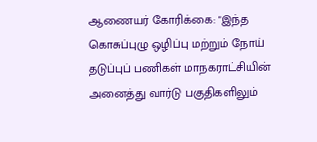ஆணையர் கோரிக்கை: "இந்த கொசுப்புழு ஒழிப்பு மற்றும் நோய் தடுப்புப் பணிகள் மாநகராட்சியின் அனைத்து வார்டு பகுதிகளிலும்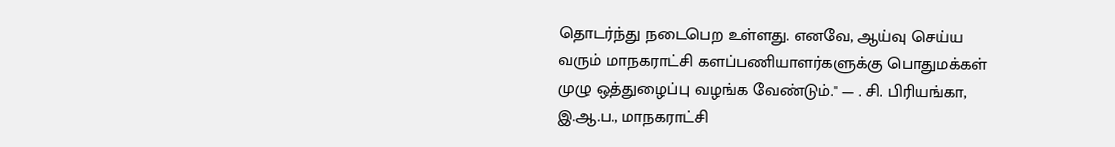தொடர்ந்து நடைபெற உள்ளது. எனவே, ஆய்வு செய்ய வரும் மாநகராட்சி களப்பணியாளர்களுக்கு பொதுமக்கள் முழு ஒத்துழைப்பு வழங்க வேண்டும்." — . சி. பிரியங்கா, இ.ஆ.ப., மாநகராட்சி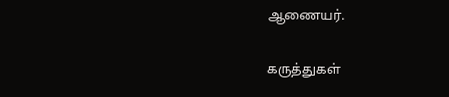ஆணையர்.

கருத்துகள்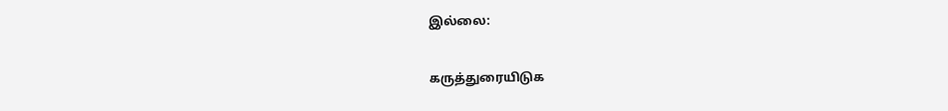இல்லை:

கருத்துரையிடுக